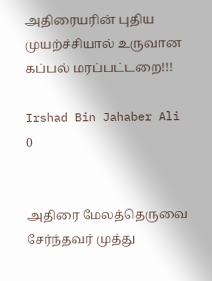அதிரையரின் புதிய முயற்ச்சியால் உருவான கப்பல் மரப்பட்டறை!!!

Irshad Bin Jahaber Ali
0


அதிரை மேலத்தெருவை சேர்ந்தவர் முத்து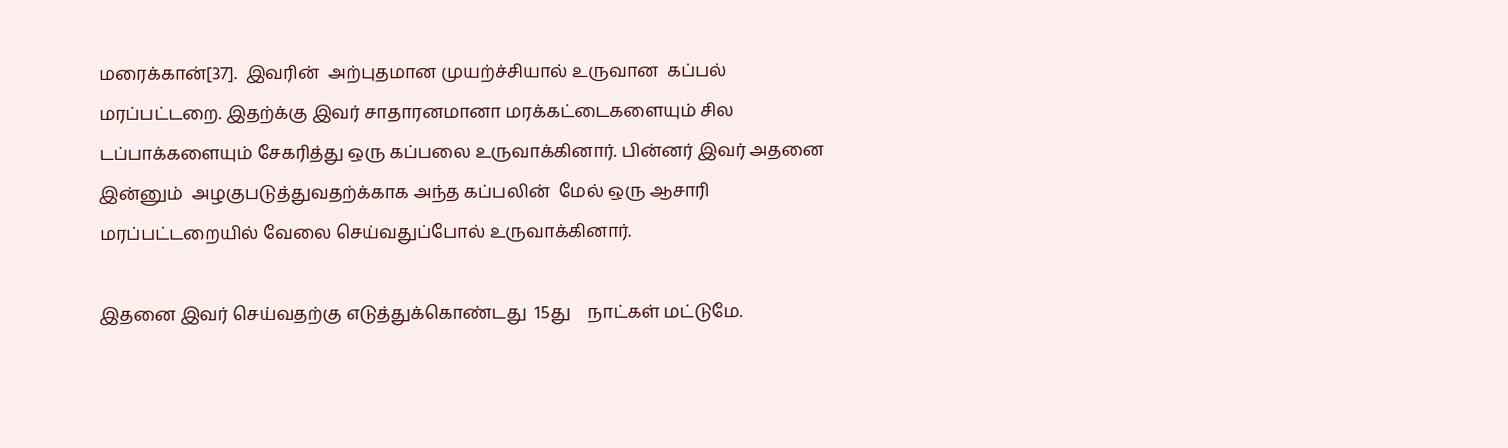மரைக்கான்[37].  இவரின்  அற்புதமான முயற்ச்சியால் உருவான  கப்பல் மரப்பட்டறை. இதற்க்கு இவர் சாதாரனமானா மரக்கட்டைகளையும் சில டப்பாக்களையும் சேகரித்து ஒரு கப்பலை உருவாக்கினார். பின்னர் இவர் அதனை இன்னும்  அழகுபடுத்துவதற்க்காக அந்த கப்பலின்  மேல் ஒரு ஆசாரி மரப்பட்டறையில் வேலை செய்வதுப்போல் உருவாக்கினார்.

இதனை இவர் செய்வதற்கு எடுத்துக்கொண்டது  15து    நாட்கள் மட்டுமே.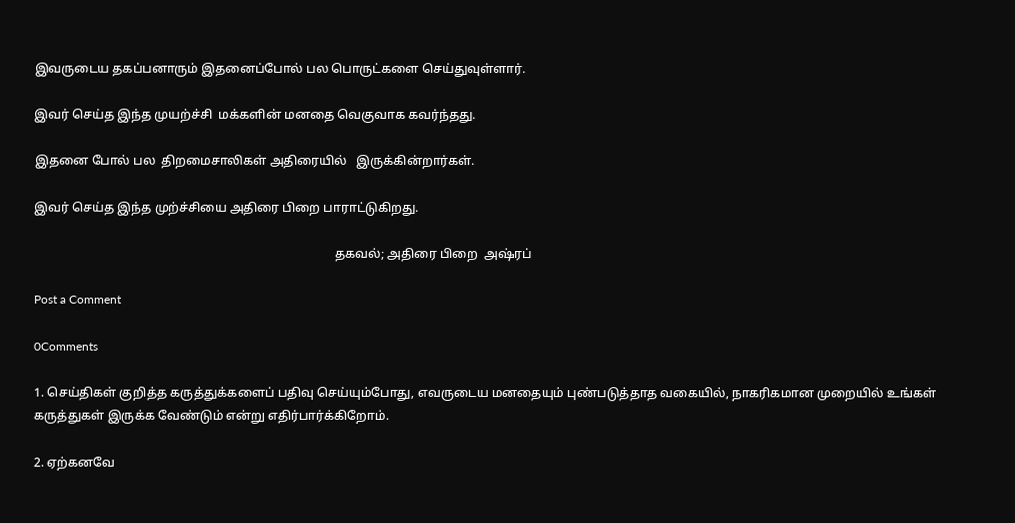இவருடைய தகப்பனாரும் இதனைப்போல் பல பொருட்களை செய்துவுள்ளார்.

இவர் செய்த இந்த முயற்ச்சி  மக்களின் மனதை வெகுவாக கவர்ந்தது.

இதனை போல் பல  திறமைசாலிகள் அதிரையில்   இருக்கின்றார்கள்.

இவர் செய்த இந்த முற்ச்சியை அதிரை பிறை பாராட்டுகிறது.

                                                                                                தகவல்; அதிரை பிறை  அஷ்ரப்

Post a Comment

0Comments

1. செய்திகள் குறித்த கருத்துக்களைப் பதிவு செய்யும்போது, எவருடைய மனதையும் புண்படுத்தாத வகையில், நாகரிகமான முறையில் உங்கள் கருத்துகள் இருக்க வேண்டும் என்று எதிர்பார்க்கிறோம்.

2. ஏற்கனவே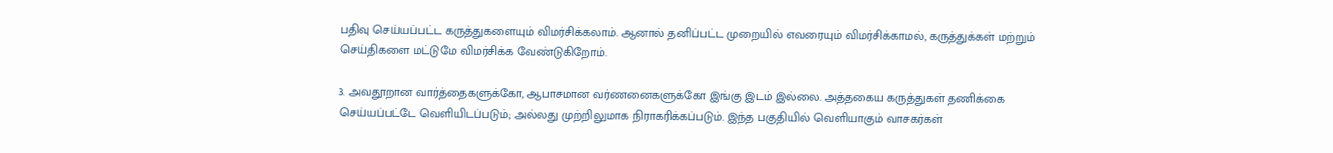பதிவு செய்யப்பட்ட கருத்துகளையும் விமர்சிக்கலாம். ஆனால் தனிப்பட்ட முறையில் எவரையும் விமர்சிக்காமல், கருத்துக்கள் மற்றும் செய்திகளை மட்டுமே விமர்சிக்க வேண்டுகிறோம்.

3. அவதூறான வார்த்தைகளுக்கோ, ஆபாசமான வர்ணனைகளுக்கோ இங்கு இடம் இல்லை. அத்தகைய கருத்துகள் தணிக்கை செய்யப்பட்டே வெளியிடப்படும்; அல்லது முற்றிலுமாக நிராகரிக்கப்படும். இந்த பகுதியில் வெளியாகும் வாசகர்கள்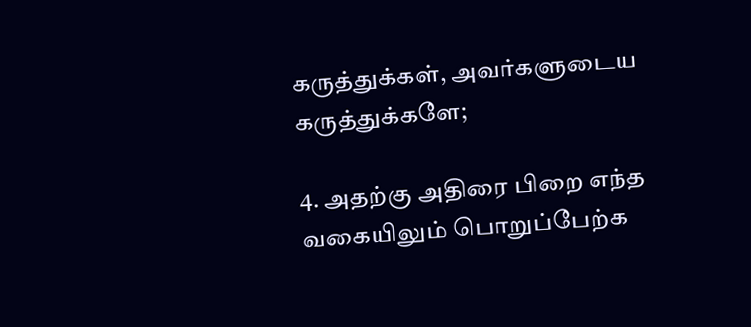கருத்துக்கள், அவர்களுடைய கருத்துக்களே;

4. அதற்கு அதிரை பிறை எந்த வகையிலும் பொறுப்பேற்க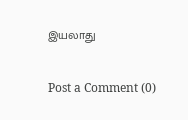இயலாது

Post a Comment (0)